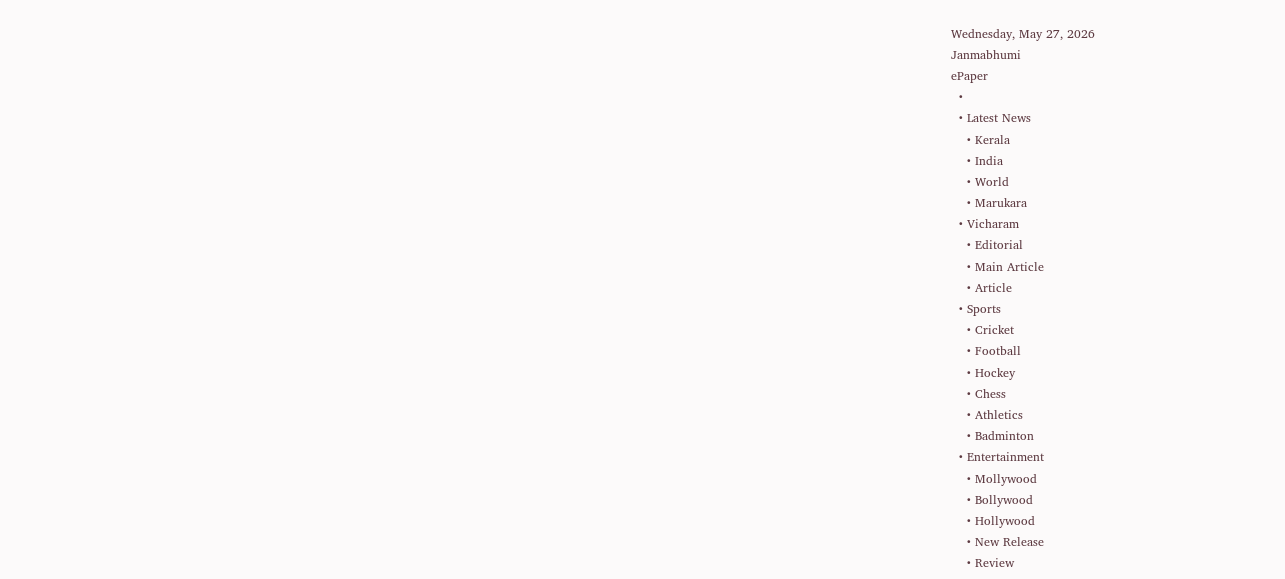Wednesday, May 27, 2026
Janmabhumi
ePaper
  •
  • Latest News
    • Kerala
    • India
    • World
    • Marukara
  • Vicharam
    • Editorial
    • Main Article
    • Article
  • Sports
    • Cricket
    • Football
    • Hockey
    • Chess
    • Athletics
    • Badminton
  • Entertainment
    • Mollywood
    • Bollywood
    • Hollywood
    • New Release
    • Review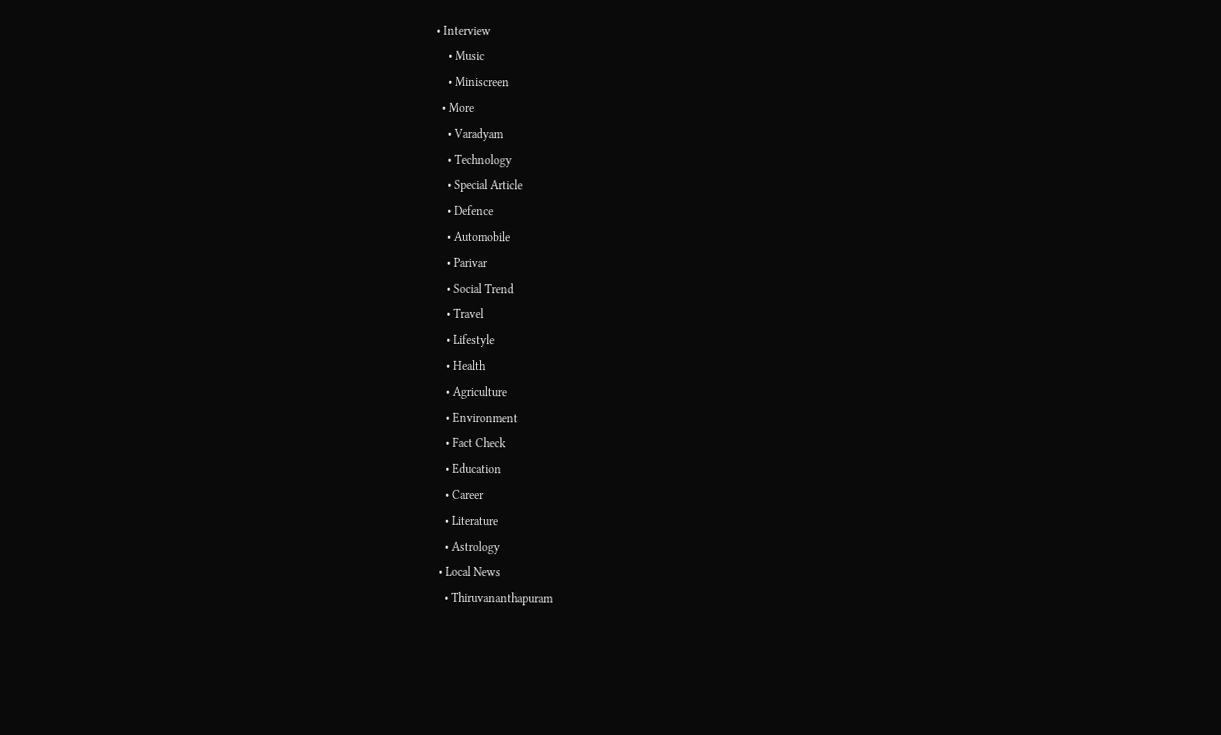• Interview
    • Music
    • Miniscreen
  • More
    • Varadyam
    • Technology
    • Special Article
    • Defence
    • Automobile
    • Parivar
    • Social Trend
    • Travel
    • Lifestyle
    • Health
    • Agriculture
    • Environment
    • Fact Check
    • Education
    • Career
    • Literature
    • Astrology
  • Local News
    • Thiruvananthapuram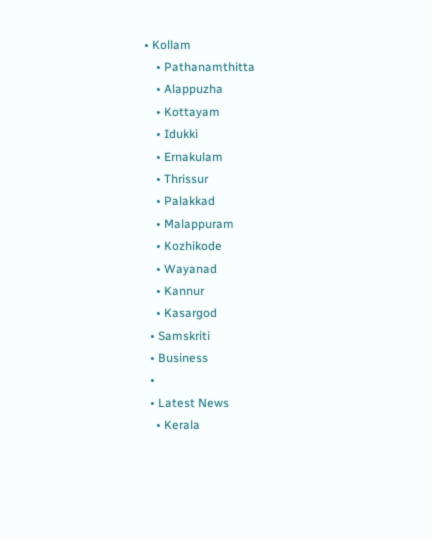• Kollam
    • Pathanamthitta
    • Alappuzha
    • Kottayam
    • Idukki
    • Ernakulam
    • Thrissur
    • Palakkad
    • Malappuram
    • Kozhikode
    • Wayanad
    • Kannur
    • Kasargod
  • Samskriti
  • Business
  •
  • Latest News
    • Kerala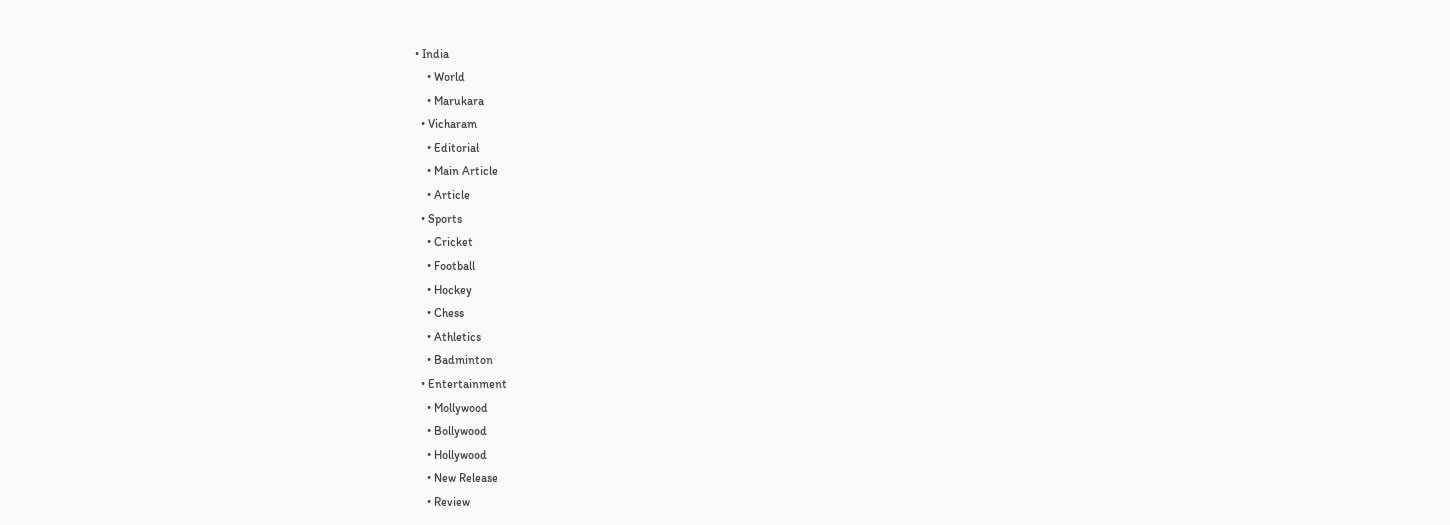• India
    • World
    • Marukara
  • Vicharam
    • Editorial
    • Main Article
    • Article
  • Sports
    • Cricket
    • Football
    • Hockey
    • Chess
    • Athletics
    • Badminton
  • Entertainment
    • Mollywood
    • Bollywood
    • Hollywood
    • New Release
    • Review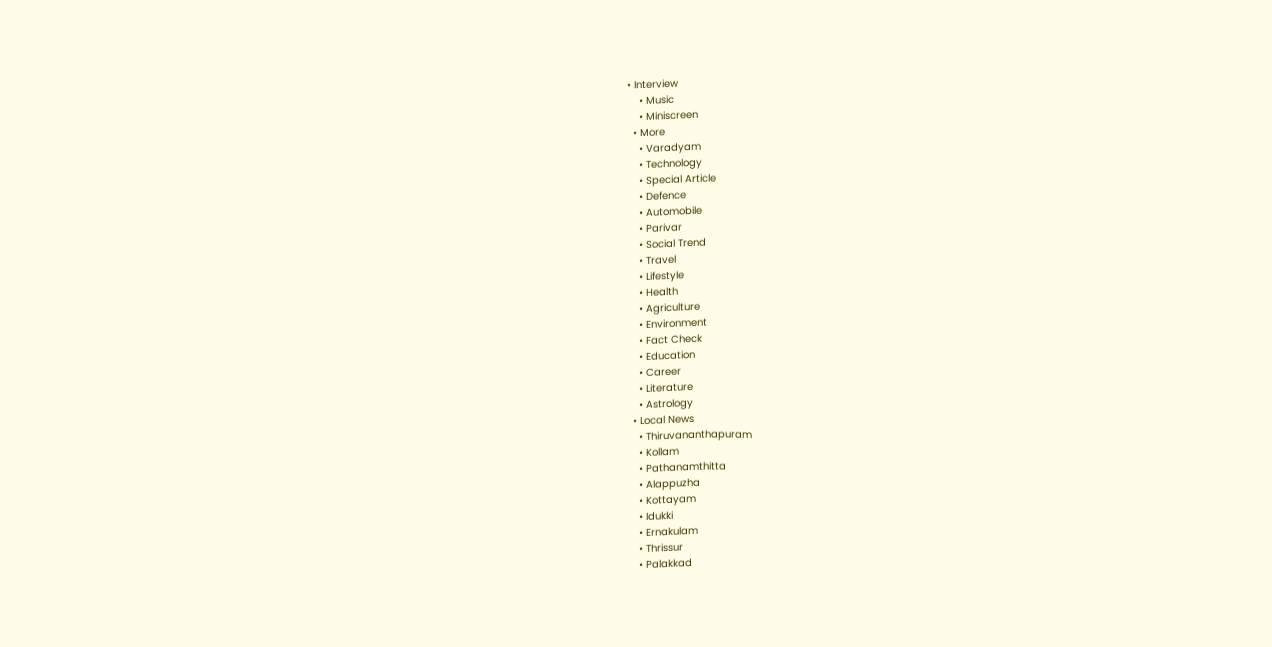• Interview
    • Music
    • Miniscreen
  • More
    • Varadyam
    • Technology
    • Special Article
    • Defence
    • Automobile
    • Parivar
    • Social Trend
    • Travel
    • Lifestyle
    • Health
    • Agriculture
    • Environment
    • Fact Check
    • Education
    • Career
    • Literature
    • Astrology
  • Local News
    • Thiruvananthapuram
    • Kollam
    • Pathanamthitta
    • Alappuzha
    • Kottayam
    • Idukki
    • Ernakulam
    • Thrissur
    • Palakkad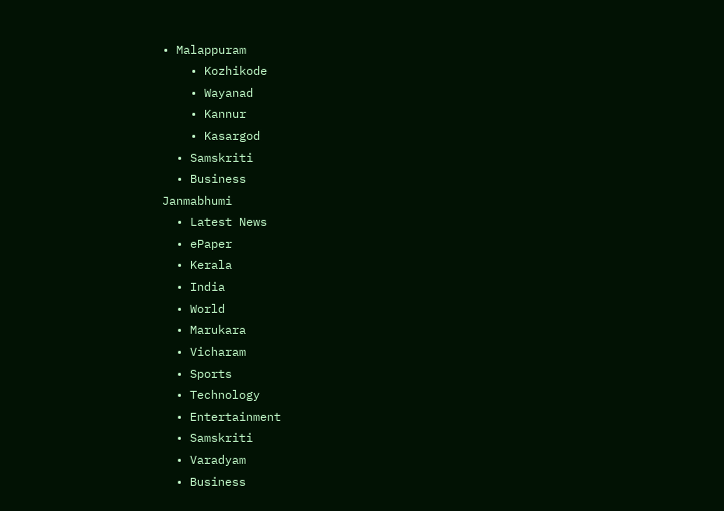• Malappuram
    • Kozhikode
    • Wayanad
    • Kannur
    • Kasargod
  • Samskriti
  • Business
Janmabhumi
  • Latest News
  • ePaper
  • Kerala
  • India
  • World
  • Marukara
  • Vicharam
  • Sports
  • Technology
  • Entertainment
  • Samskriti
  • Varadyam
  • Business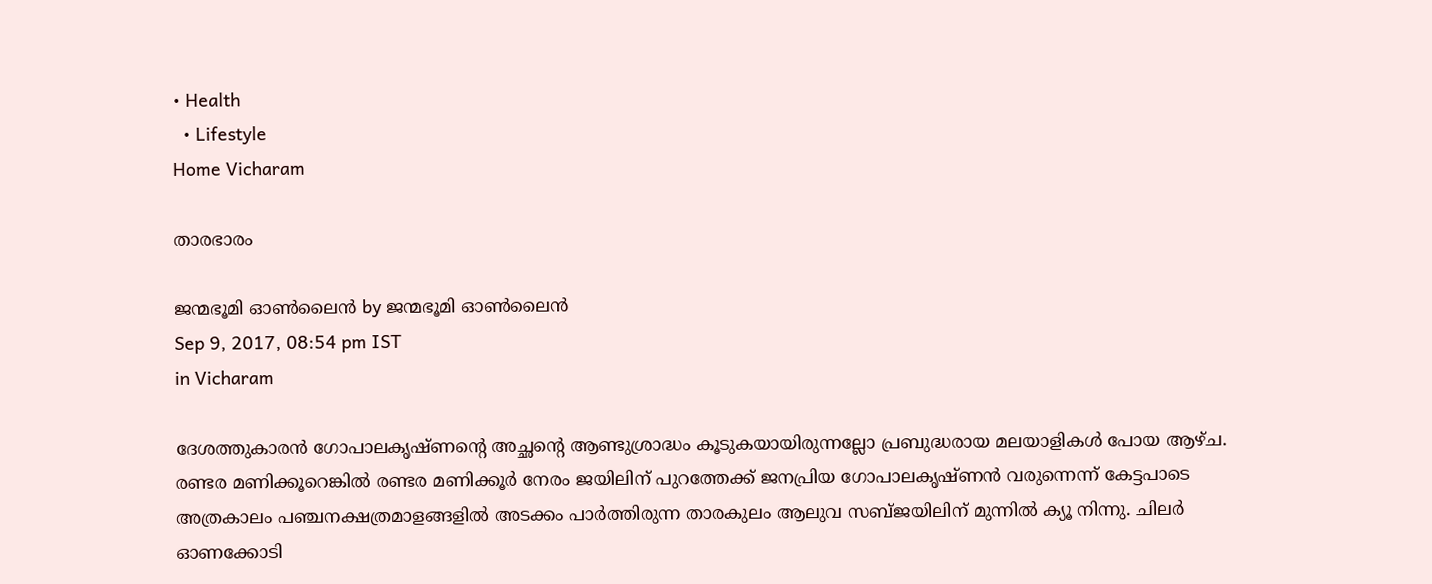• Health
  • Lifestyle
Home Vicharam

താരഭാരം

ജന്മഭൂമി ഓണ്‍ലൈന്‍ by ജന്മഭൂമി ഓണ്‍ലൈന്‍
Sep 9, 2017, 08:54 pm IST
in Vicharam

ദേശത്തുകാരന്‍ ഗോപാലകൃഷ്ണന്റെ അച്ഛന്റെ ആണ്ടുശ്രാദ്ധം കൂടുകയായിരുന്നല്ലോ പ്രബുദ്ധരായ മലയാളികള്‍ പോയ ആഴ്ച. രണ്ടര മണിക്കൂറെങ്കില്‍ രണ്ടര മണിക്കൂര്‍ നേരം ജയിലിന് പുറത്തേക്ക് ജനപ്രിയ ഗോപാലകൃഷ്ണന്‍ വരുന്നെന്ന് കേട്ടപാടെ അത്രകാലം പഞ്ചനക്ഷത്രമാളങ്ങളില്‍ അടക്കം പാര്‍ത്തിരുന്ന താരകുലം ആലുവ സബ്ജയിലിന് മുന്നില്‍ ക്യൂ നിന്നു. ചിലര്‍ ഓണക്കോടി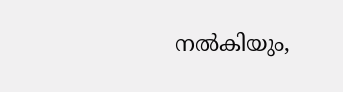നല്‍കിയും,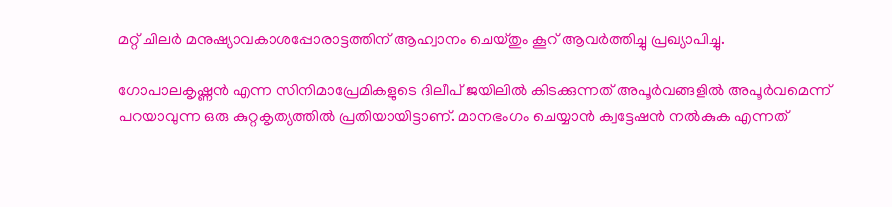മറ്റ് ചിലര്‍ മനുഷ്യാവകാശപ്പോരാട്ടത്തിന് ആഹ്വാനം ചെയ്തും കൂറ് ആവര്‍ത്തിച്ചു പ്രഖ്യാപിച്ചു.

ഗോപാലകൃഷ്ണന്‍ എന്ന സിനിമാപ്രേമികളുടെ ദിലീപ് ജയിലില്‍ കിടക്കുന്നത് അപൂര്‍വങ്ങളില്‍ അപൂര്‍വമെന്ന് പറയാവുന്ന ഒരു കുറ്റകൃത്യത്തില്‍ പ്രതിയായിട്ടാണ്. മാനഭംഗം ചെയ്യാന്‍ ക്വട്ടേഷന്‍ നല്‍കുക എന്നത്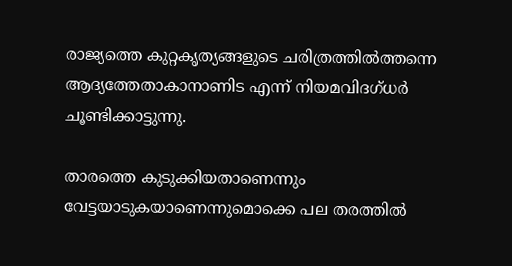രാജ്യത്തെ കുറ്റകൃത്യങ്ങളുടെ ചരിത്രത്തില്‍ത്തന്നെ ആദ്യത്തേതാകാനാണിട എന്ന് നിയമവിദഗ്ധര്‍ ചൂണ്ടിക്കാട്ടുന്നു.

താരത്തെ കുടുക്കിയതാണെന്നും വേട്ടയാടുകയാണെന്നുമൊക്കെ പല തരത്തില്‍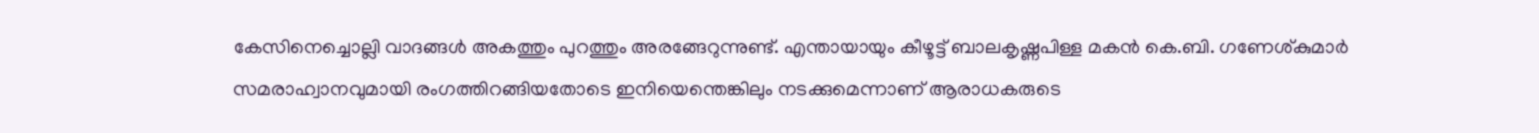കേസിനെച്ചൊല്ലി വാദങ്ങള്‍ അകത്തും പുറത്തും അരങ്ങേറുന്നുണ്ട്. എന്തായായും കീഴൂട്ട് ബാലകൃഷ്ണപിള്ള മകന്‍ കെ.ബി. ഗണേശ്കുമാര്‍ സമരാഹ്വാനവുമായി രംഗത്തിറങ്ങിയതോടെ ഇനിയെന്തെങ്കിലും നടക്കുമെന്നാണ് ആരാധകരുടെ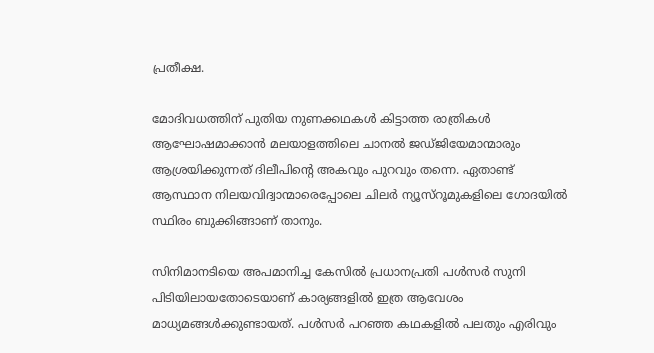പ്രതീക്ഷ.

മോദിവധത്തിന് പുതിയ നുണക്കഥകള്‍ കിട്ടാത്ത രാത്രികള്‍ ആഘോഷമാക്കാന്‍ മലയാളത്തിലെ ചാനല്‍ ജഡ്ജിയേമാന്മാരും ആശ്രയിക്കുന്നത് ദിലീപിന്റെ അകവും പുറവും തന്നെ. ഏതാണ്ട് ആസ്ഥാന നിലയവിദ്വാന്മാരെപ്പോലെ ചിലര്‍ ന്യൂസ്‌റൂമുകളിലെ ഗോദയില്‍ സ്ഥിരം ബുക്കിങ്ങാണ് താനും.

സിനിമാനടിയെ അപമാനിച്ച കേസില്‍ പ്രധാനപ്രതി പള്‍സര്‍ സുനി പിടിയിലായതോടെയാണ് കാര്യങ്ങളില്‍ ഇത്ര ആവേശം മാധ്യമങ്ങള്‍ക്കുണ്ടായത്. പള്‍സര്‍ പറഞ്ഞ കഥകളില്‍ പലതും എരിവും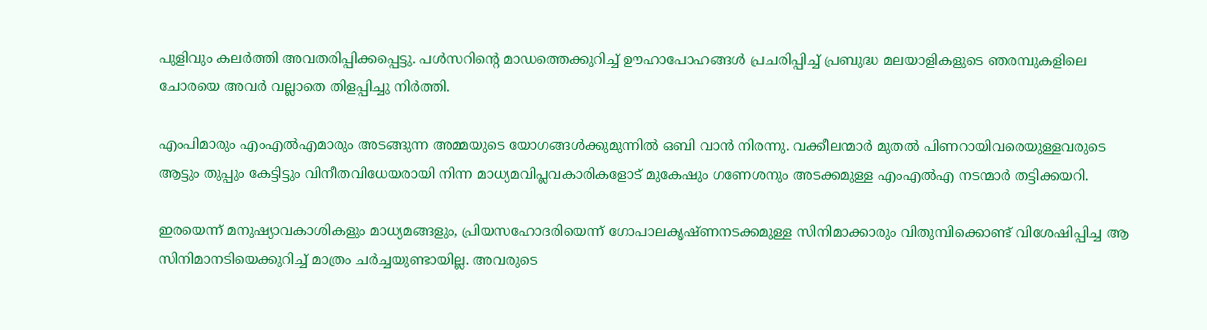പുളിവും കലര്‍ത്തി അവതരിപ്പിക്കപ്പെട്ടു. പള്‍സറിന്റെ മാഡത്തെക്കുറിച്ച് ഊഹാപോഹങ്ങള്‍ പ്രചരിപ്പിച്ച് പ്രബുദ്ധ മലയാളികളുടെ ഞരമ്പുകളിലെ ചോരയെ അവര്‍ വല്ലാതെ തിളപ്പിച്ചു നിര്‍ത്തി.

എംപിമാരും എംഎല്‍എമാരും അടങ്ങുന്ന അമ്മയുടെ യോഗങ്ങള്‍ക്കുമുന്നില്‍ ഒബി വാന്‍ നിരന്നു. വക്കീലന്മാര്‍ മുതല്‍ പിണറായിവരെയുള്ളവരുടെ ആട്ടും തുപ്പും കേട്ടിട്ടും വിനീതവിധേയരായി നിന്ന മാധ്യമവിപ്ലവകാരികളോട് മുകേഷും ഗണേശനും അടക്കമുള്ള എംഎല്‍എ നടന്മാര്‍ തട്ടിക്കയറി.

ഇരയെന്ന് മനുഷ്യാവകാശികളും മാധ്യമങ്ങളും, പ്രിയസഹോദരിയെന്ന് ഗോപാലകൃഷ്ണനടക്കമുള്ള സിനിമാക്കാരും വിതുമ്പിക്കൊണ്ട് വിശേഷിപ്പിച്ച ആ സിനിമാനടിയെക്കുറിച്ച് മാത്രം ചര്‍ച്ചയുണ്ടായില്ല. അവരുടെ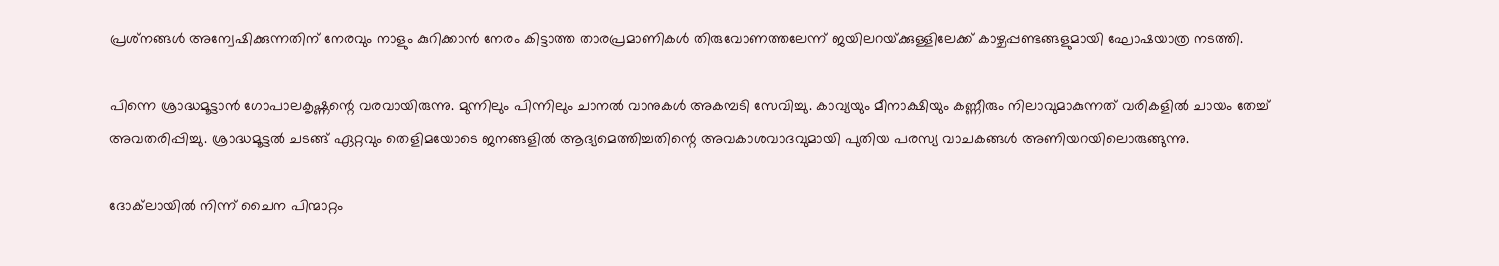പ്രശ്‌നങ്ങള്‍ അന്വേഷിക്കുന്നതിന് നേരവും നാളും കുറിക്കാന്‍ നേരം കിട്ടാത്ത താരപ്രമാണികള്‍ തിരുവോണത്തലേന്ന് ജയിലറയ്‌ക്കുള്ളിലേക്ക് കാഴ്ചപ്പണ്ടങ്ങളുമായി ഘോഷയാത്ര നടത്തി.

പിന്നെ ശ്രാദ്ധമൂട്ടാന്‍ ഗോപാലകൃഷ്ണന്റെ വരവായിരുന്നു. മുന്നിലും പിന്നിലും ചാനല്‍ വാനുകള്‍ അകമ്പടി സേവിച്ചു. കാവ്യയും മീനാക്ഷിയും കണ്ണീരും നിലാവുമാകുന്നത് വരികളില്‍ ചായം തേച്ച് അവതരിപ്പിച്ചു. ശ്രാദ്ധമൂട്ടല്‍ ചടങ്ങ് ഏറ്റവും തെളിമയോടെ ജനങ്ങളില്‍ ആദ്യമെത്തിച്ചതിന്റെ അവകാശവാദവുമായി പുതിയ പരസ്യ വാചകങ്ങള്‍ അണിയറയിലൊരുങ്ങുന്നു.

ദോക്‌ലായില്‍ നിന്ന് ചൈന പിന്മാറ്റം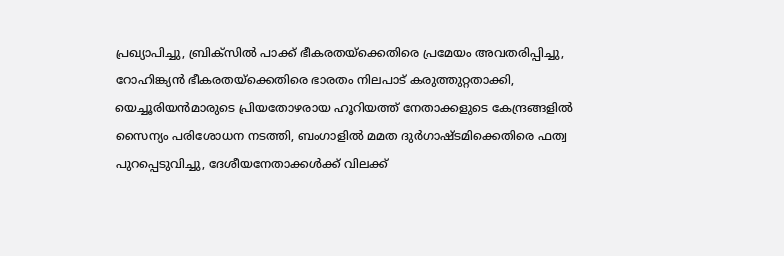പ്രഖ്യാപിച്ചു, ബ്രിക്‌സില്‍ പാക്ക് ഭീകരതയ്‌ക്കെതിരെ പ്രമേയം അവതരിപ്പിച്ചു, റോഹിങ്ക്യന്‍ ഭീകരതയ്‌ക്കെതിരെ ഭാരതം നിലപാട് കരുത്തുറ്റതാക്കി, യെച്ചൂരിയന്‍മാരുടെ പ്രിയതോഴരായ ഹൂറിയത്ത് നേതാക്കളുടെ കേന്ദ്രങ്ങളില്‍ സൈന്യം പരിശോധന നടത്തി, ബംഗാളില്‍ മമത ദുര്‍ഗാഷ്ടമിക്കെതിരെ ഫത്വ പുറപ്പെടുവിച്ചു, ദേശീയനേതാക്കള്‍ക്ക് വിലക്ക്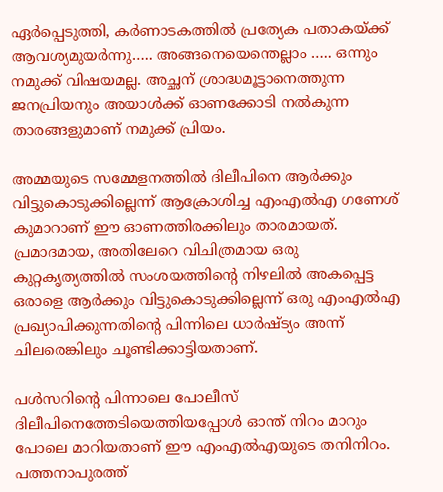ഏര്‍പ്പെടുത്തി, കര്‍ണാടകത്തില്‍ പ്രത്യേക പതാകയ്‌ക്ക് ആവശ്യമുയര്‍ന്നു….. അങ്ങനെയെന്തെല്ലാം ….. ഒന്നും നമുക്ക് വിഷയമല്ല. അച്ഛന് ശ്രാദ്ധമൂട്ടാനെത്തുന്ന ജനപ്രിയനും അയാള്‍ക്ക് ഓണക്കോടി നല്‍കുന്ന താരങ്ങളുമാണ് നമുക്ക് പ്രിയം.

അമ്മയുടെ സമ്മേളനത്തില്‍ ദിലീപിനെ ആര്‍ക്കും വിട്ടുകൊടുക്കില്ലെന്ന് ആക്രോശിച്ച എംഎല്‍എ ഗണേശ് കുമാറാണ് ഈ ഓണത്തിരക്കിലും താരമായത്. പ്രമാദമായ, അതിലേറെ വിചിത്രമായ ഒരു കുറ്റകൃത്യത്തില്‍ സംശയത്തിന്റെ നിഴലില്‍ അകപ്പെട്ട ഒരാളെ ആര്‍ക്കും വിട്ടുകൊടുക്കില്ലെന്ന് ഒരു എംഎല്‍എ പ്രഖ്യാപിക്കുന്നതിന്റെ പിന്നിലെ ധാര്‍ഷ്ട്യം അന്ന് ചിലരെങ്കിലും ചൂണ്ടിക്കാട്ടിയതാണ്.

പള്‍സറിന്റെ പിന്നാലെ പോലീസ് ദിലീപിനെത്തേടിയെത്തിയപ്പോള്‍ ഓന്ത് നിറം മാറും പോലെ മാറിയതാണ് ഈ എംഎല്‍എയുടെ തനിനിറം. പത്തനാപുരത്ത്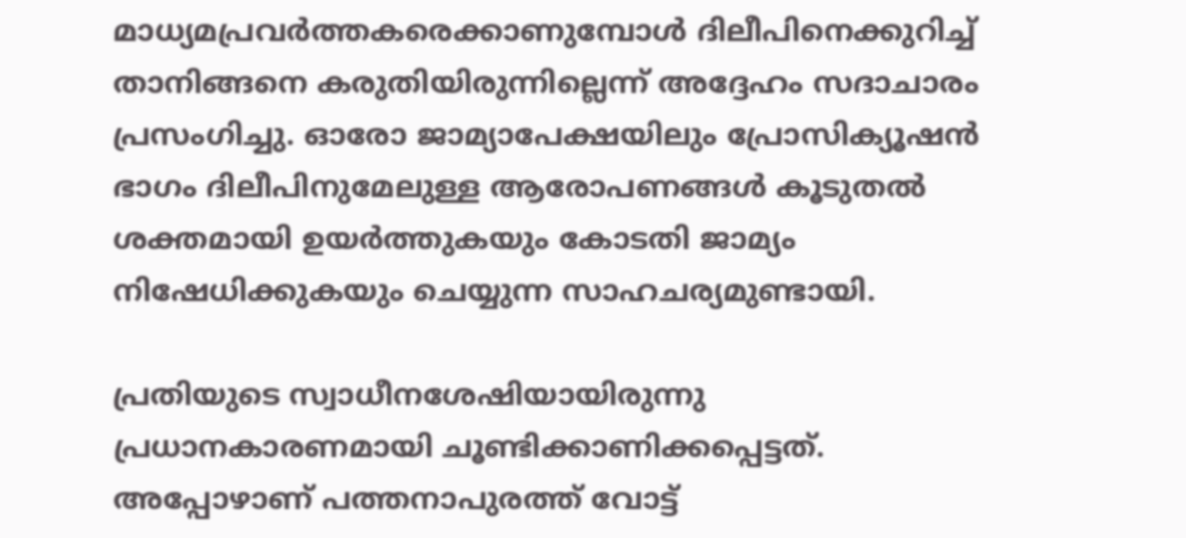മാധ്യമപ്രവര്‍ത്തകരെക്കാണുമ്പോള്‍ ദിലീപിനെക്കുറിച്ച് താനിങ്ങനെ കരുതിയിരുന്നില്ലെന്ന് അദ്ദേഹം സദാചാരം പ്രസംഗിച്ചു. ഓരോ ജാമ്യാപേക്ഷയിലും പ്രോസിക്യൂഷന്‍ ഭാഗം ദിലീപിനുമേലുള്ള ആരോപണങ്ങള്‍ കൂടുതല്‍ ശക്തമായി ഉയര്‍ത്തുകയും കോടതി ജാമ്യം നിഷേധിക്കുകയും ചെയ്യുന്ന സാഹചര്യമുണ്ടായി.

പ്രതിയുടെ സ്വാധീനശേഷിയായിരുന്നു പ്രധാനകാരണമായി ചൂണ്ടിക്കാണിക്കപ്പെട്ടത്. അപ്പോഴാണ് പത്തനാപുരത്ത് വോട്ട്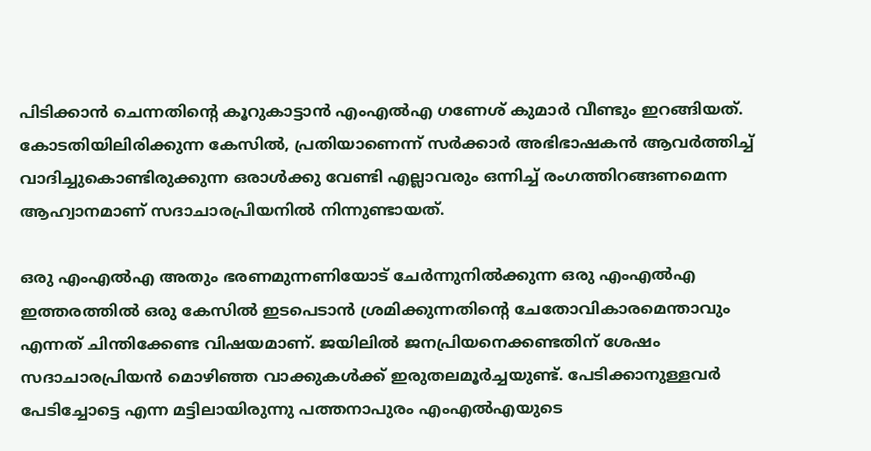പിടിക്കാന്‍ ചെന്നതിന്റെ കൂറുകാട്ടാന്‍ എംഎല്‍എ ഗണേശ് കുമാര്‍ വീണ്ടും ഇറങ്ങിയത്. കോടതിയിലിരിക്കുന്ന കേസില്‍, പ്രതിയാണെന്ന് സര്‍ക്കാര്‍ അഭിഭാഷകന്‍ ആവര്‍ത്തിച്ച് വാദിച്ചുകൊണ്ടിരുക്കുന്ന ഒരാള്‍ക്കു വേണ്ടി എല്ലാവരും ഒന്നിച്ച് രംഗത്തിറങ്ങണമെന്ന ആഹ്വാനമാണ് സദാചാരപ്രിയനില്‍ നിന്നുണ്ടായത്.

ഒരു എംഎല്‍എ അതും ഭരണമുന്നണിയോട് ചേര്‍ന്നുനില്‍ക്കുന്ന ഒരു എംഎല്‍എ ഇത്തരത്തില്‍ ഒരു കേസില്‍ ഇടപെടാന്‍ ശ്രമിക്കുന്നതിന്റെ ചേതോവികാരമെന്താവും എന്നത് ചിന്തിക്കേണ്ട വിഷയമാണ്. ജയിലില്‍ ജനപ്രിയനെക്കണ്ടതിന് ശേഷം സദാചാരപ്രിയന്‍ മൊഴിഞ്ഞ വാക്കുകള്‍ക്ക് ഇരുതലമൂര്‍ച്ചയുണ്ട്. പേടിക്കാനുള്ളവര്‍ പേടിച്ചോട്ടെ എന്ന മട്ടിലായിരുന്നു പത്തനാപുരം എംഎല്‍എയുടെ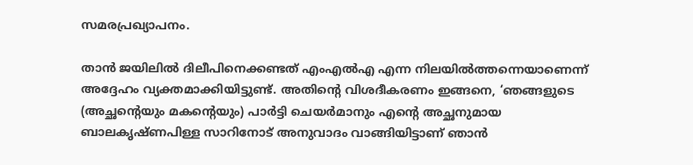സമരപ്രഖ്യാപനം.

താന്‍ ജയിലില്‍ ദിലീപിനെക്കണ്ടത് എംഎല്‍എ എന്ന നിലയില്‍ത്തന്നെയാണെന്ന് അദ്ദേഹം വ്യക്തമാക്കിയിട്ടുണ്ട്. അതിന്റെ വിശദീകരണം ഇങ്ങനെ, ‘ഞങ്ങളുടെ (അച്ഛന്റെയും മകന്റെയും) പാര്‍ട്ടി ചെയര്‍മാനും എന്റെ അച്ഛനുമായ ബാലകൃഷ്ണപിള്ള സാറിനോട് അനുവാദം വാങ്ങിയിട്ടാണ് ഞാന്‍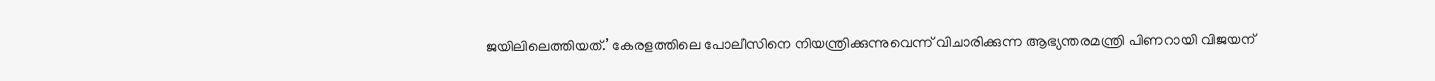ജയിലിലെത്തിയത്.’ കേരളത്തിലെ പോലീസിനെ നിയന്ത്രിക്കുന്നുവെന്ന് വിചാരിക്കുന്ന ആഭ്യന്തരമന്ത്രി പിണറായി വിജയന്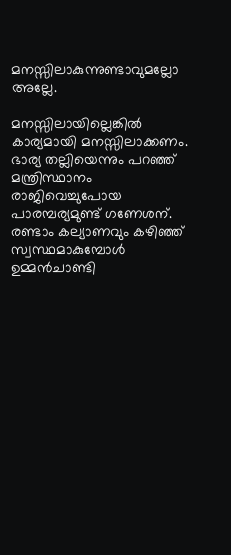മനസ്സിലാകുന്നുണ്ടാവുമല്ലോ അല്ലേ.

മനസ്സിലായില്ലെങ്കില്‍ കാര്യമായി മനസ്സിലാക്കണം. ഭാര്യ തല്ലിയെന്നും പറഞ്ഞ് മന്ത്രിസ്ഥാനം രാജിവെച്ചുപോയ പാരമ്പര്യമുണ്ട് ഗണേശന്. രണ്ടാം കല്യാണവും കഴിഞ്ഞ് സ്വസ്ഥമാകുമ്പോള്‍ ഉമ്മന്‍ചാണ്ടി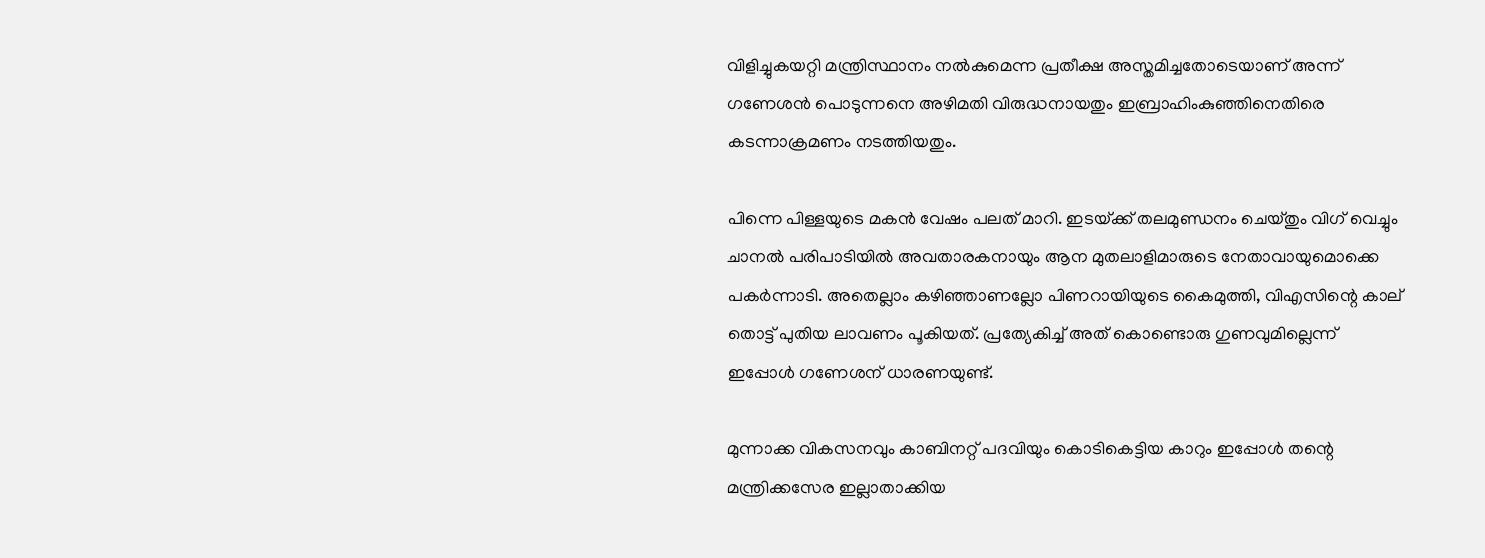വിളിച്ചുകയറ്റി മന്ത്രിസ്ഥാനം നല്‍കുമെന്ന പ്രതീക്ഷ അസ്തമിച്ചതോടെയാണ് അന്ന് ഗണേശന്‍ പൊടുന്നനെ അഴിമതി വിരുദ്ധനായതും ഇബ്രാഹിംകുഞ്ഞിനെതിരെ കടന്നാക്രമണം നടത്തിയതും.

പിന്നെ പിള്ളയുടെ മകന്‍ വേഷം പലത് മാറി. ഇടയ്‌ക്ക് തലമുണ്ഡനം ചെയ്തും വിഗ് വെച്ചും ചാനല്‍ പരിപാടിയില്‍ അവതാരകനായും ആന മുതലാളിമാരുടെ നേതാവായുമൊക്കെ പകര്‍ന്നാടി. അതെല്ലാം കഴിഞ്ഞാണല്ലോ പിണറായിയുടെ കൈമുത്തി, വിഎസിന്റെ കാല് തൊട്ട് പുതിയ ലാവണം പൂകിയത്. പ്രത്യേകിച്ച് അത് കൊണ്ടൊരു ഗുണവുമില്ലെന്ന് ഇപ്പോള്‍ ഗണേശന് ധാരണയുണ്ട്.

മുന്നാക്ക വികസനവും കാബിനറ്റ് പദവിയും കൊടികെട്ടിയ കാറും ഇപ്പോള്‍ തന്റെ മന്ത്രിക്കസേര ഇല്ലാതാക്കിയ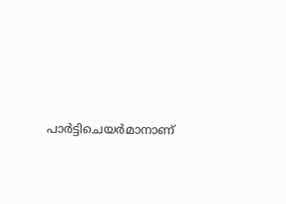പാര്‍ട്ടിചെയര്‍മാനാണ്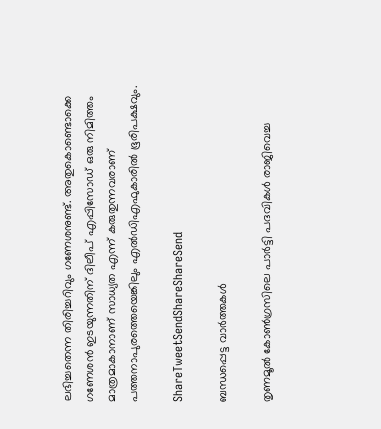ലഭിച്ചതെന്ന തിരിച്ചറിവും ഗണേശനുണ്ട്. അതുകൊണ്ടൊക്കെ ഗണേശന്‍ ഇടയുന്നതിന് ദിലീപ് എപ്പിസോഡ് ഒരു നിമിത്തം മാത്രമാകാനാണ് സാധ്യത എന്ന് കരുതുന്നവരാണ് പത്തനാപുരത്തെയെങ്കിലും എല്‍ഡിഎഫുകാരില്‍ ഭൂരിപക്ഷവും.

ShareTweetSendShareShareSend

ബന്ധപ്പെട്ട വാര്‍ത്തകള്‍

തൃണമൂല്‍ കോണ്‍ഗ്രസിലെ പാര്‍ട്ടി പദവികള്‍ രാജിവെച്ച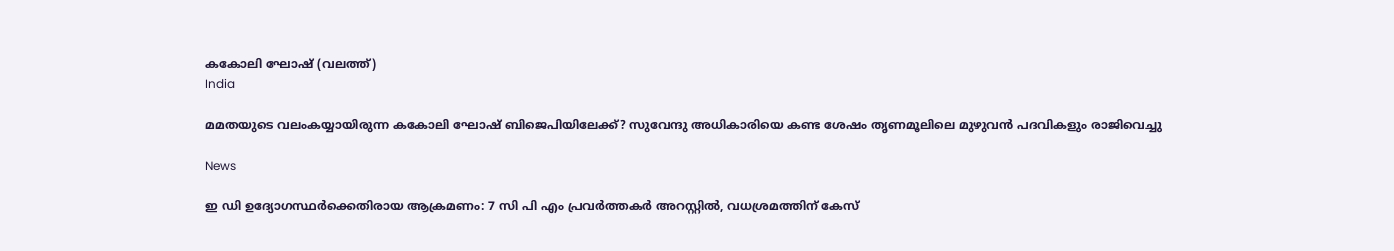കകോലി ഘോഷ് (വലത്ത്)
India

മമതയുടെ വലംകയ്യായിരുന്ന കകോലി ഘോഷ് ബിജെപിയിലേക്ക്? സുവേന്ദു അധികാരിയെ കണ്ട ശേഷം തൃണമൂലിലെ മുഴുവന്‍ പദവികളും രാജിവെച്ചു

News

ഇ ഡി ഉദ്യോഗസ്ഥര്‍ക്കെതിരായ ആക്രമണം: 7 സി പി എം പ്രവര്‍ത്തകര്‍ അറസ്റ്റില്‍, വധശ്രമത്തിന് കേസ്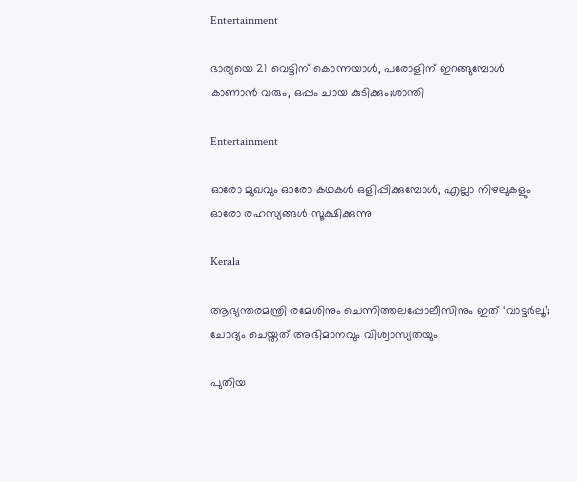Entertainment

ഭാര്യയെ 21 വെട്ടിന് കൊന്നയാള്‍, പരോളിന് ഇറങ്ങുമ്പോള്‍ കാണാന്‍ വരും, ഒപ്പം ചായ കുടിക്കും;ശാന്തി

Entertainment

ഓരോ മുഖവും ഓരോ കഥകൾ ഒളിപ്പിക്കുമ്പോൾ, എല്ലാ നിഴലുകളും ഓരോ രഹസ്യങ്ങൾ സൂക്ഷിക്കുന്നു

Kerala

ആഭ്യന്തരമന്ത്രി രമേശിനും ചെന്നിത്തലപ്പോലീസിനും ഇത് ‘വാട്ടർലൂ’; ചോദ്യം ചെയ്തത് അഭിമാനവും വിശ്വാസ്യതയും

പുതിയ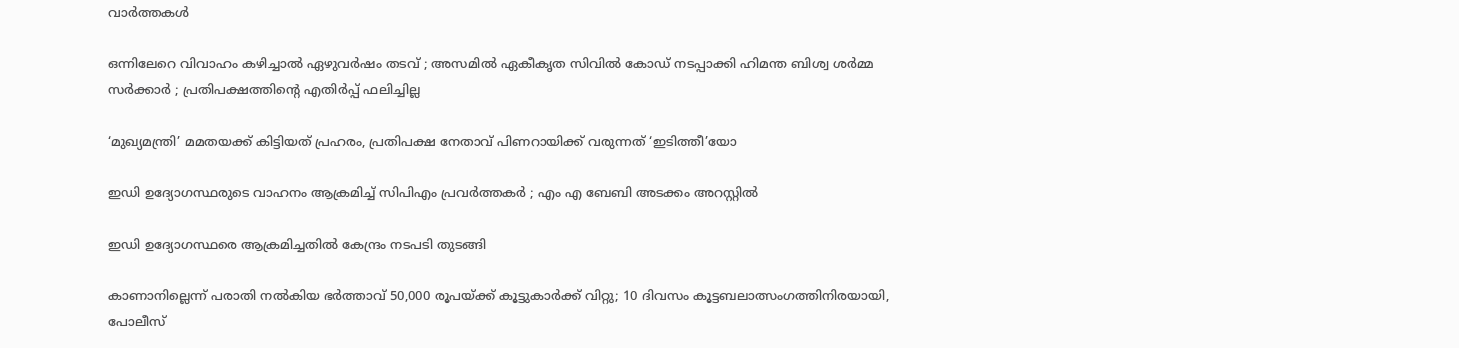വാര്‍ത്തകള്‍

ഒന്നിലേറെ വിവാഹം കഴിച്ചാൽ ഏഴുവർഷം തടവ് ; അസമിൽ ഏകീകൃത സിവിൽ കോഡ് നടപ്പാക്കി ഹിമന്ത ബിശ്വ ശർമ്മ സർക്കാർ ; പ്രതിപക്ഷത്തിന്റെ എതിർപ്പ് ഫലിച്ചില്ല

‘മുഖ്യമന്ത്രി’ മമതയക്ക് കിട്ടിയത് പ്രഹരം, പ്രതിപക്ഷ നേതാവ് പിണറായിക്ക് വരുന്നത് ‘ഇടിത്തീ’യോ

ഇഡി ഉദ്യോഗസ്ഥരുടെ വാഹനം ആക്രമിച്ച് സിപിഎം പ്രവർത്തകർ ; എം എ ബേബി അടക്കം അറസ്റ്റിൽ

ഇഡി ഉദ്യോഗസ്ഥരെ ആക്രമിച്ചതിൽ കേന്ദ്രം നടപടി തുടങ്ങി

കാണാനില്ലെന്ന് പരാതി നൽകിയ ഭർത്താവ് 50,000 രൂപയ്‌ക്ക് കൂട്ടുകാർക്ക് വിറ്റു; 10 ദിവസം കൂട്ടബലാത്സംഗത്തിനിരയായി, പോലീസ്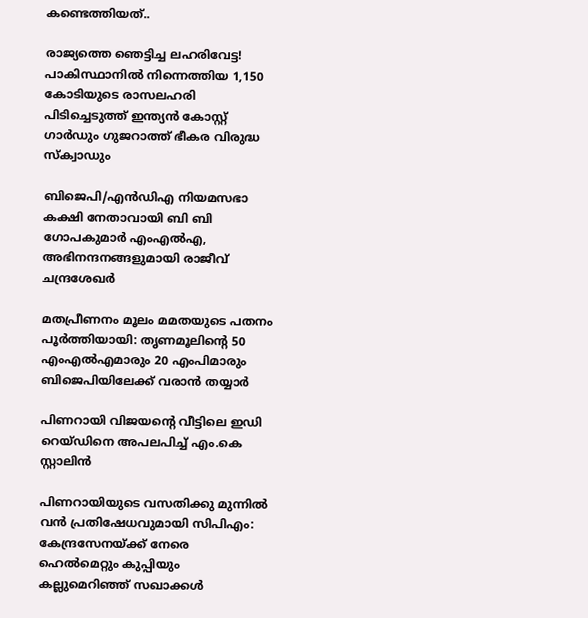കണ്ടെത്തിയത്..

രാജ്യത്തെ ഞെട്ടിച്ച ലഹരിവേട്ട! പാകിസ്ഥാനിൽ നിന്നെത്തിയ 1,150 കോടിയുടെ രാസലഹരി പിടിച്ചെടുത്ത് ഇന്ത്യൻ കോസ്റ്റ് ഗാർഡും ഗുജറാത്ത് ഭീകര വിരുദ്ധ സ്‌ക്വാഡും

ബിജെപി/എൻഡിഎ നിയമസഭാ കക്ഷി നേതാവായി ബി ബി ഗോപകുമാർ എംഎൽഎ, അഭിനന്ദനങ്ങളുമായി രാജീവ് ചന്ദ്രശേഖർ

മതപ്രീണനം മൂലം മമതയുടെ പതനം പൂർത്തിയായി: തൃണമൂലിന്റെ 50 എംഎൽഎമാരും 20 എംപിമാരും ബിജെപിയിലേക്ക് വരാൻ തയ്യാർ

പിണറായി വിജയന്റെ വീട്ടിലെ ഇഡി റെയ്ഡിനെ അപലപിച്ച് എം.കെ സ്റ്റാലിൻ

പിണറായിയുടെ വസതിക്കു മുന്നിൽ വൻ പ്രതിഷേധവുമായി സിപിഎം: കേന്ദ്രസേനയ്‌ക്ക് നേരെ ഹെൽമെറ്റും കുപ്പിയും കല്ലുമെറിഞ്ഞ് സഖാക്കൾ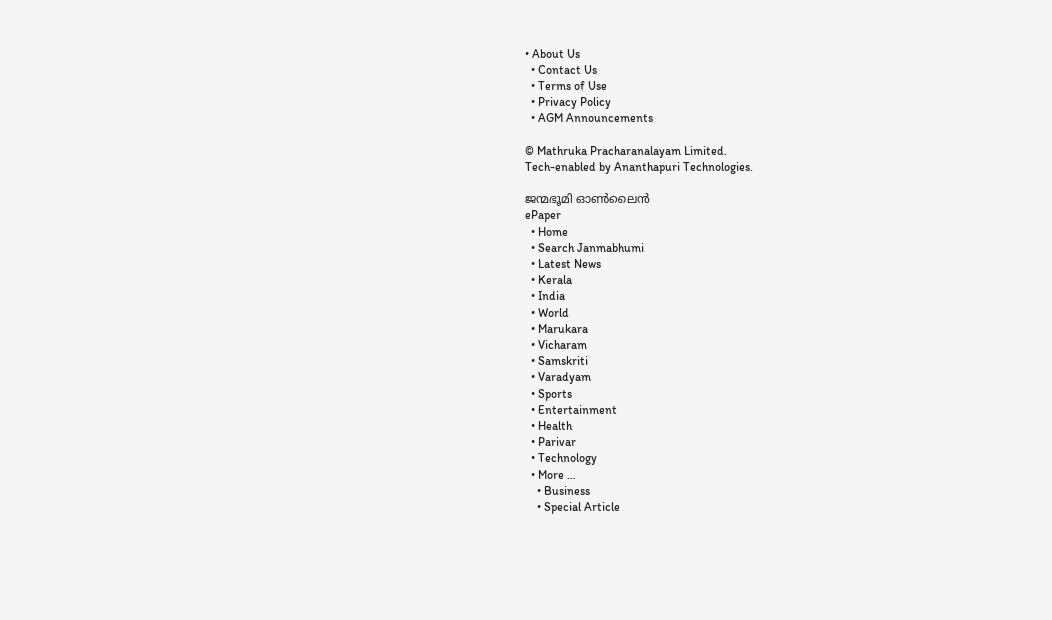• About Us
  • Contact Us
  • Terms of Use
  • Privacy Policy
  • AGM Announcements

© Mathruka Pracharanalayam Limited.
Tech-enabled by Ananthapuri Technologies.

ജന്മഭൂമി ഓണ്‍ലൈന്‍
ePaper
  • Home
  • Search Janmabhumi
  • Latest News
  • Kerala
  • India
  • World
  • Marukara
  • Vicharam
  • Samskriti
  • Varadyam
  • Sports
  • Entertainment
  • Health
  • Parivar
  • Technology
  • More …
    • Business
    • Special Article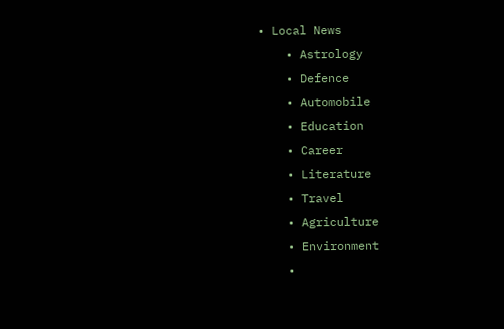• Local News
    • Astrology
    • Defence
    • Automobile
    • Education
    • Career
    • Literature
    • Travel
    • Agriculture
    • Environment
    •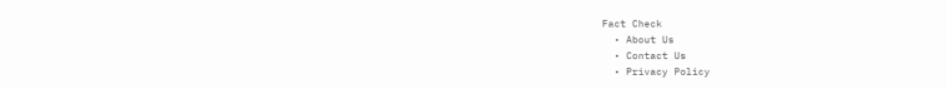Fact Check
  • About Us
  • Contact Us
  • Privacy Policy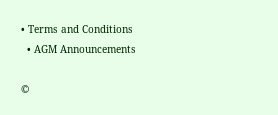• Terms and Conditions
  • AGM Announcements

©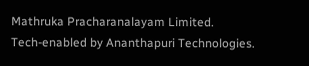Mathruka Pracharanalayam Limited.
Tech-enabled by Ananthapuri Technologies.